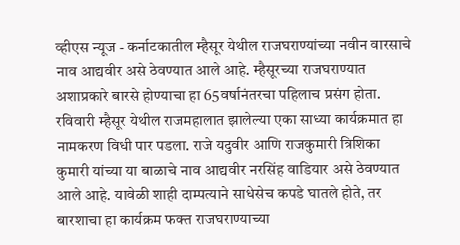व्हीएस न्यूज - कर्नाटकातील म्हैसूर येथील राजघराण्यांच्या नवीन वारसाचे नाव आद्यवीर असे ठेवण्यात आले आहे. म्हैसूरच्या राजघराण्यात अशाप्रकारे बारसे होण्याचा हा 65वर्षानंतरचा पहिलाच प्रसंग होता.
रविवारी म्हैसूर येथील राजमहालात झालेल्या एका साध्या कार्यक्रमात हा नामकरण विधी पार पडला. राजे यदुवीर आणि राजकुमारी त्रिशिका कुमारी यांच्या या बाळाचे नाव आद्यवीर नरसिंह वाडियार असे ठेवण्यात आले आहे. यावेळी शाही दाम्पत्याने साधेसेच कपडे घातले होते, तर बारशाचा हा कार्यक्रम फक्त राजघराण्याच्या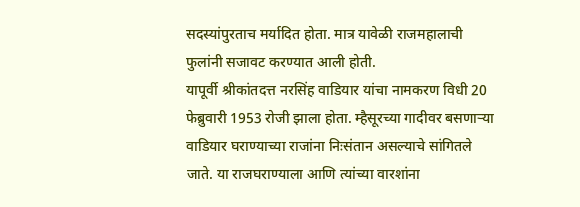सदस्यांपुरताच मर्यादित होता. मात्र यावेळी राजमहालाची फुलांनी सजावट करण्यात आली होती.
यापूर्वी श्रीकांतदत्त नरसिंह वाडियार यांचा नामकरण विधी 20 फेब्रुवारी 1953 रोजी झाला होता. म्हैसूरच्या गादीवर बसणाऱ्या वाडियार घराण्याच्या राजांना निःसंतान असल्याचे सांगितले जाते. या राजघराण्याला आणि त्यांच्या वारशांना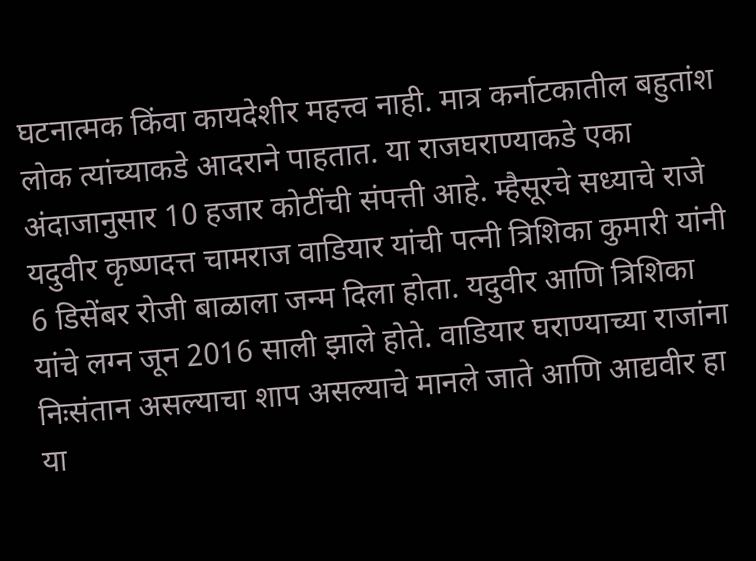घटनात्मक किंवा कायदेशीर महत्त्व नाही. मात्र कर्नाटकातील बहुतांश लोक त्यांच्याकडे आदराने पाहतात. या राजघराण्याकडे एका अंदाजानुसार 10 हजार कोटींची संपत्ती आहे. म्हैसूरचे सध्याचे राजे यदुवीर कृष्णदत्त चामराज वाडियार यांची पत्नी त्रिशिका कुमारी यांनी 6 डिसेंबर रोजी बाळाला जन्म दिला होता. यदुवीर आणि त्रिशिका यांचे लग्न जून 2016 साली झाले होते. वाडियार घराण्याच्या राजांना निःसंतान असल्याचा शाप असल्याचे मानले जाते आणि आद्यवीर हा या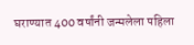घराण्यात 400 वर्षांनी जन्मलेला पहिला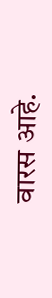वारस आहे.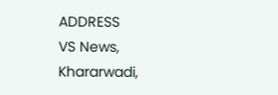ADDRESS
VS News, Khararwadi,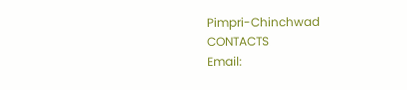Pimpri-Chinchwad
CONTACTS
Email: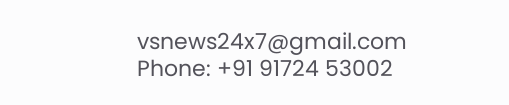vsnews24x7@gmail.com
Phone: +91 91724 53002